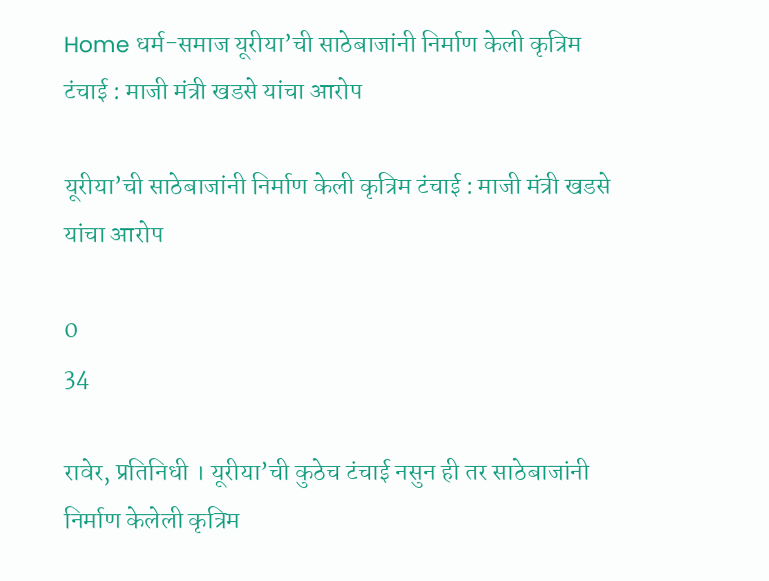Home धर्म-समाज यूरीया’ची साठेबाजांनी निर्माण केली कृत्रिम टंचाई : माजी मंत्री खडसे यांचा आरोप

यूरीया’ची साठेबाजांनी निर्माण केली कृत्रिम टंचाई : माजी मंत्री खडसे यांचा आरोप

0
34

रावेर, प्रतिनिधी । यूरीया’ची कुठेच टंचाई नसुन ही तर साठेबाजांनी निर्माण केलेली कृत्रिम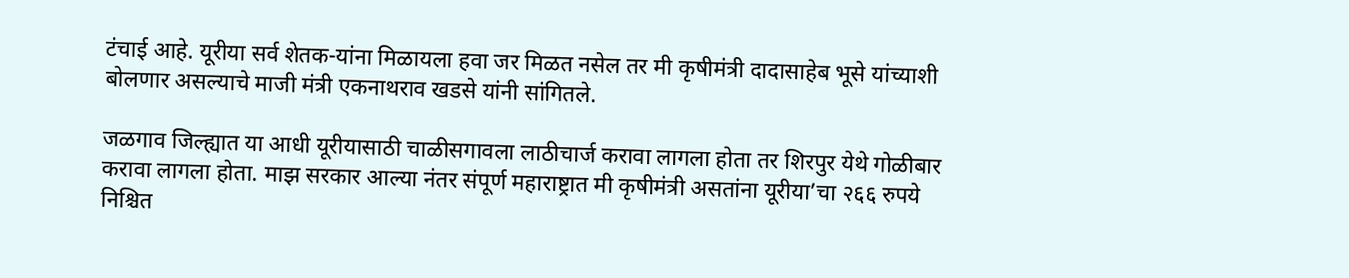टंचाई आहे. यूरीया सर्व शेतक-यांना मिळायला हवा जर मिळत नसेल तर मी कृषीमंत्री दादासाहेब भूसे यांच्याशी बोलणार असल्याचे माजी मंत्री एकनाथराव खडसे यांनी सांगितले.

जळगाव जिल्ह्यात या आधी यूरीयासाठी चाळीसगावला लाठीचार्ज करावा लागला होता तर शिरपुर येथे गोळीबार करावा लागला होता. माझ सरकार आल्या नंतर संपूर्ण महाराष्ट्रात मी कृषीमंत्री असतांना यूरीया’चा २६६ रुपये निश्चित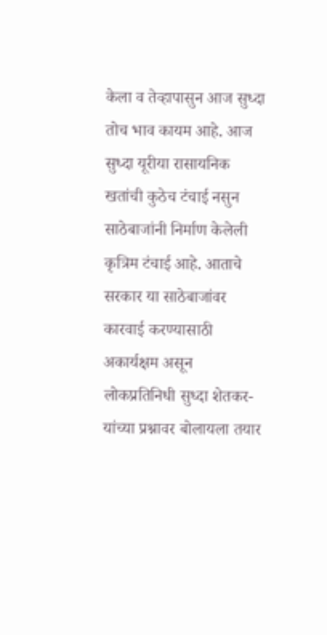केला व तेव्हापासुन आज सुध्दा तोच भाव कायम आहे. आज सुध्दा यूरीया रासायनिक खतांची कुठेच टंचाई नसुन साठेबाजांनी निर्माण केलेली कृत्रिम टंचाई आहे. आताचे सरकार या साठेबाजांवर कारवाई करण्यासाठी अकार्यक्षम असून लोकप्रतिनिधी सुध्दा शेतकर-यांच्या प्रश्नावर बोलायला तयार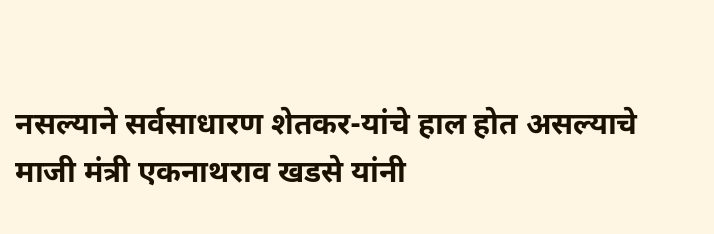नसल्याने सर्वसाधारण शेतकर-यांचे हाल होत असल्याचे माजी मंत्री एकनाथराव खडसे यांनी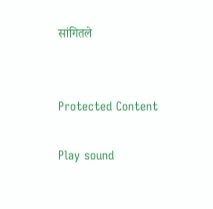सांगितले


Protected Content

Play sound